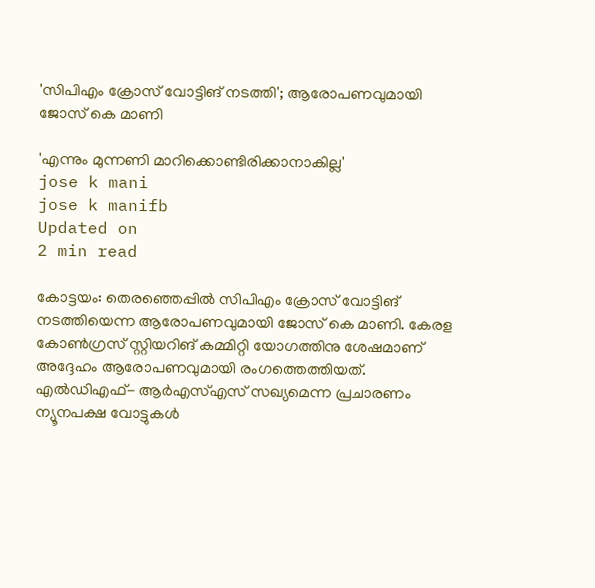'സിപിഎം ക്രോസ് വോട്ടിങ് നടത്തി'; ആരോപണവുമായി ജോസ് കെ മാണി

'എന്നും മുന്നണി മാറിക്കൊണ്ടിരിക്കാനാകില്ല'
jose k mani
jose k manifb
Updated on
2 min read

കോട്ടയം: തെരഞ്ഞെപ്പിൽ സിപിഎം ക്രോസ് വോട്ടിങ് നടത്തിയെന്ന ആരോപണവുമായി ജോസ് കെ മാണി. കേരള കോൺഗ്രസ് സ്റ്റിയറിങ് കമ്മിറ്റി യോഗത്തിനു ശേഷമാണ് അദ്ദേഹം ആരോപണവുമായി രംഗത്തെത്തിയത്. എൽഡിഎഫ്- ആർഎസ്എസ് സഖ്യമെന്ന പ്രചാരണം ന്യൂനപക്ഷ വോട്ടുകൾ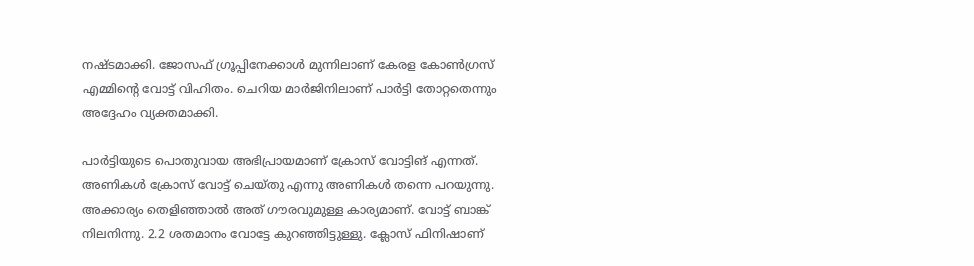നഷ്ടമാക്കി. ജോസഫ് ഗ്രൂപ്പിനേക്കാൾ മുന്നിലാണ് കേരള കോൺഗ്രസ് എമ്മിന്റെ വോട്ട് വിഹിതം. ചെറിയ മാർജിനിലാണ് പാർട്ടി തോറ്റതെന്നും അദ്ദേഹം വ്യക്തമാക്കി.

പാർട്ടിയുടെ പൊതുവായ അഭിപ്രായമാണ് ക്രോസ് വോട്ടിങ് എന്നത്. അണികൾ ക്രോസ് വോട്ട് ചെയ്തു എന്നു അണികൾ തന്നെ പറയുന്നു. അക്കാര്യം തെളിഞ്ഞാൽ അത് ഗൗരവുമുള്ള കാര്യമാണ്. വോട്ട് ബാങ്ക് നിലനിന്നു. 2.2 ശതമാനം വോട്ടേ കുറഞ്ഞിട്ടുള്ളു. ക്ലോസ് ഫിനിഷാണ്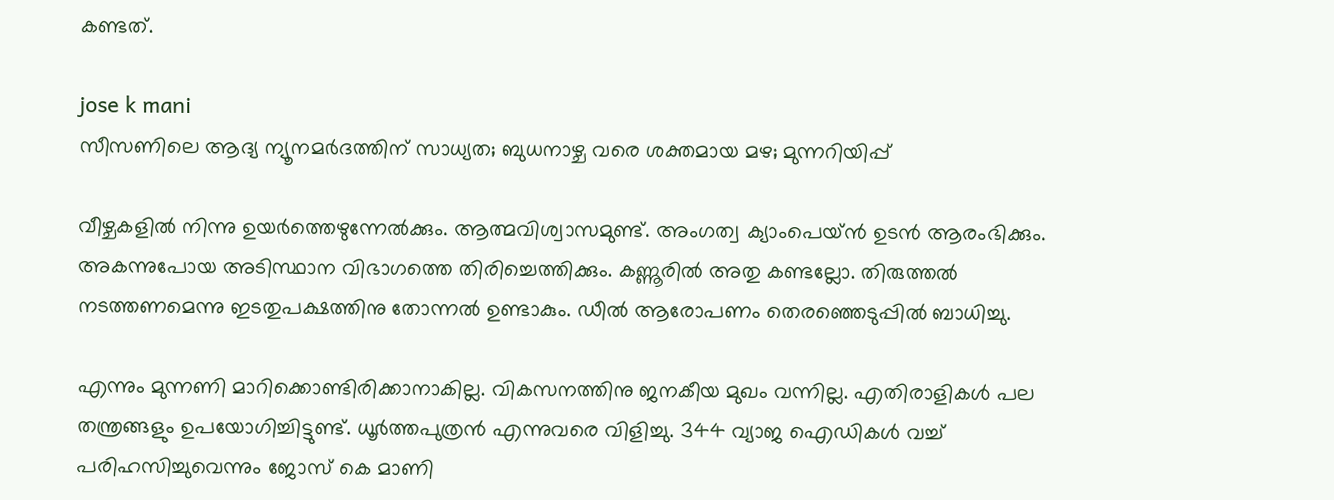കണ്ടത്.

jose k mani
സീസണിലെ ആദ്യ ന്യൂനമര്‍ദത്തിന് സാധ്യത; ബുധനാഴ്ച വരെ ശക്തമായ മഴ; മുന്നറിയിപ്പ്

വീഴ്ചകളിൽ നിന്നു ഉയർത്തെഴുന്നേൽക്കും. ആത്മവിശ്വാസമുണ്ട്. അംഗത്വ ക്യാംപെയ്ൻ ഉടൻ ആരംഭിക്കും. അകന്നുപോയ അടിസ്ഥാന വിഭാഗത്തെ തിരിച്ചെത്തിക്കും. കണ്ണൂരിൽ അതു കണ്ടല്ലോ. തിരുത്തൽ നടത്തണമെന്നു ഇടതുപക്ഷത്തിനു തോന്നൽ ഉണ്ടാകും. ഡീൽ ആരോപണം തെരഞ്ഞെടുപ്പിൽ ബാധിച്ചു.

എന്നും മുന്നണി മാറിക്കൊണ്ടിരിക്കാനാകില്ല. വികസനത്തിനു ജനകീയ മുഖം വന്നില്ല. എതിരാളികൾ പല തന്ത്രങ്ങളും ഉപയോഗിച്ചിട്ടുണ്ട്. ധൂർത്തപുത്രൻ എന്നുവരെ വിളിച്ചു. 344 വ്യാജ ഐഡികൾ വച്ച് പരിഹസിച്ചുവെന്നും ജോസ് കെ മാണി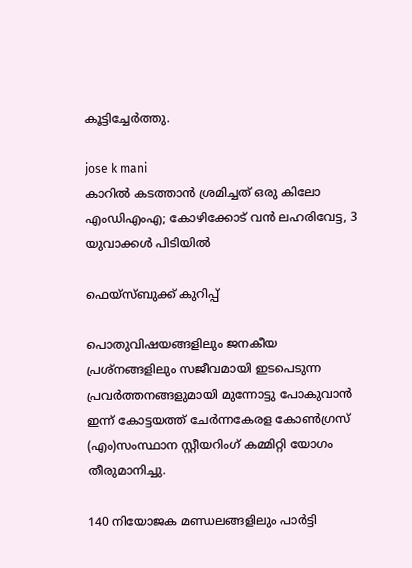കൂട്ടിച്ചേർത്തു.

jose k mani
കാറിൽ കടത്താൻ ശ്രമിച്ചത് ഒരു കിലോ എംഡിഎംഎ; കോഴിക്കോട് വൻ ലഹരിവേട്ട, 3 യുവാക്കൾ പിടിയിൽ

ഫെയ്സ്ബുക്ക് കുറിപ്പ്

പൊതുവിഷയങ്ങളിലും ജനകീയ പ്രശ്നങ്ങളിലും സജീവമായി ഇടപെടുന്ന പ്രവർത്തനങ്ങളുമായി മുന്നോട്ടു പോകുവാൻ ഇന്ന് കോട്ടയത്ത് ചേർന്നകേരള കോൺഗ്രസ് (എം)സംസ്ഥാന സ്റ്റീയറിംഗ് കമ്മിറ്റി യോഗം തീരുമാനിച്ചു.

140 നിയോജക മണ്ഡലങ്ങളിലും പാർട്ടി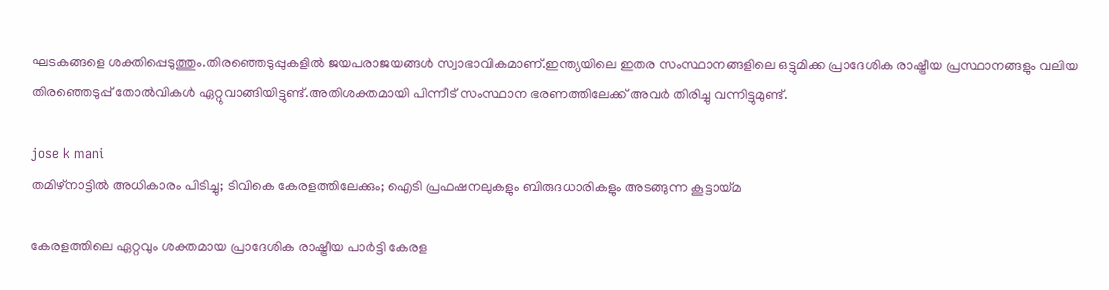ഘടകങ്ങളെ ശക്തിപ്പെടുത്തും.തിരഞ്ഞെടുപ്പുകളിൽ ജയപരാജയങ്ങൾ സ്വാഭാവികമാണ്.ഇന്ത്യയിലെ ഇതര സംസ്ഥാനങ്ങളിലെ ഒട്ടുമിക്ക പ്രാദേശിക രാഷ്ട്രീയ പ്രസ്ഥാനങ്ങളും വലിയ തിരഞ്ഞെടുപ്പ് തോൽവികൾ ഏറ്റുവാങ്ങിയിട്ടുണ്ട്.അതിശക്തമായി പിന്നീട് സംസ്ഥാന ഭരണത്തിലേക്ക് അവർ തിരിച്ചു വന്നിട്ടുമുണ്ട്.

jose k mani
തമിഴ്‌നാട്ടില്‍ അധികാരം പിടിച്ചു; ടിവികെ കേരളത്തിലേക്കും; ഐടി പ്രഫഷനലുകളും ബിരുദധാരികളും അടങ്ങുന്ന കൂട്ടായ്മ

കേരളത്തിലെ ഏറ്റവും ശക്തമായ പ്രാദേശിക രാഷ്ട്രീയ പാർട്ടി കേരള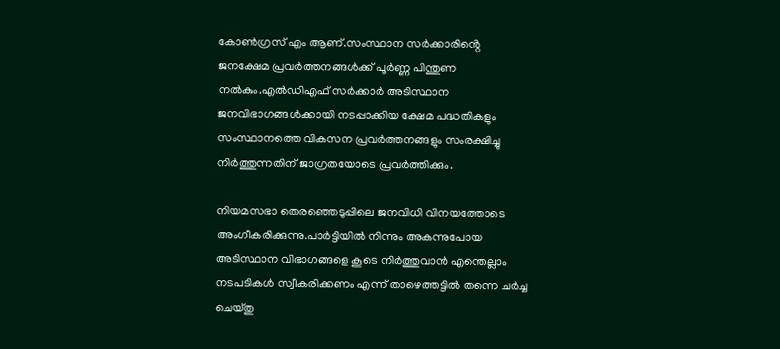കോൺഗ്രസ് എം ആണ്.സംസ്ഥാന സർക്കാരിൻ്റെ ജനക്ഷേമ പ്രവർത്തനങ്ങൾക്ക് പൂർണ്ണ പിന്തുണ നൽകും.എൽഡിഎഫ് സർക്കാർ അടിസ്ഥാന ജനവിഭാഗങ്ങൾക്കായി നടപ്പാക്കിയ ക്ഷേമ പദ്ധതികളും സംസ്ഥാനത്തെ വികസന പ്രവർത്തനങ്ങളും സംരക്ഷിച്ചു നിർത്തുന്നതിന് ജാഗ്രതയോടെ പ്രവർത്തിക്കും.

നിയമസഭാ തെരഞ്ഞെടുപ്പിലെ ജനവിധി വിനയത്തോടെ അംഗീകരിക്കുന്നു.പാർട്ടിയിൽ നിന്നും അകന്നുപോയ അടിസ്ഥാന വിഭാഗങ്ങളെ കൂടെ നിർത്തുവാൻ എന്തെല്ലാം നടപടികൾ സ്വീകരിക്കണം എന്ന് താഴെത്തട്ടിൽ തന്നെ ചർച്ച ചെയ്തു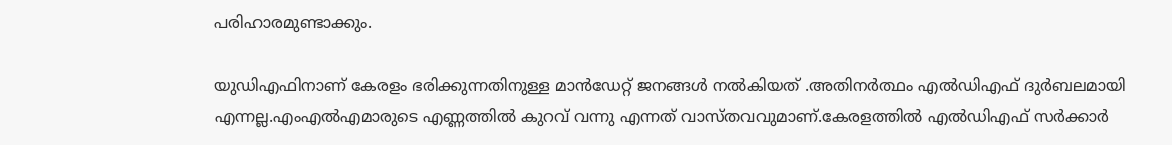പരിഹാരമുണ്ടാക്കും.

യുഡിഎഫിനാണ് കേരളം ഭരിക്കുന്നതിനുള്ള മാൻഡേറ്റ് ജനങ്ങൾ നൽകിയത് .അതിനർത്ഥം എൽഡിഎഫ് ദുർബലമായി എന്നല്ല.എംഎൽഎമാരുടെ എണ്ണത്തിൽ കുറവ് വന്നു എന്നത് വാസ്തവവുമാണ്.കേരളത്തിൽ എൽഡിഎഫ് സർക്കാർ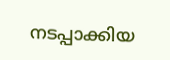നടപ്പാക്കിയ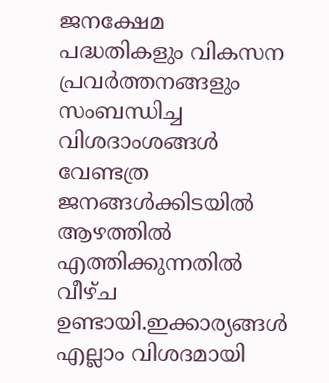ജനക്ഷേമ പദ്ധതികളും വികസന പ്രവർത്തനങ്ങളും സംബന്ധിച്ച വിശദാംശങ്ങൾ വേണ്ടത്ര ജനങ്ങൾക്കിടയിൽ ആഴത്തിൽ എത്തിക്കുന്നതിൽ വീഴ്ച ഉണ്ടായി.ഇക്കാര്യങ്ങൾ എല്ലാം വിശദമായി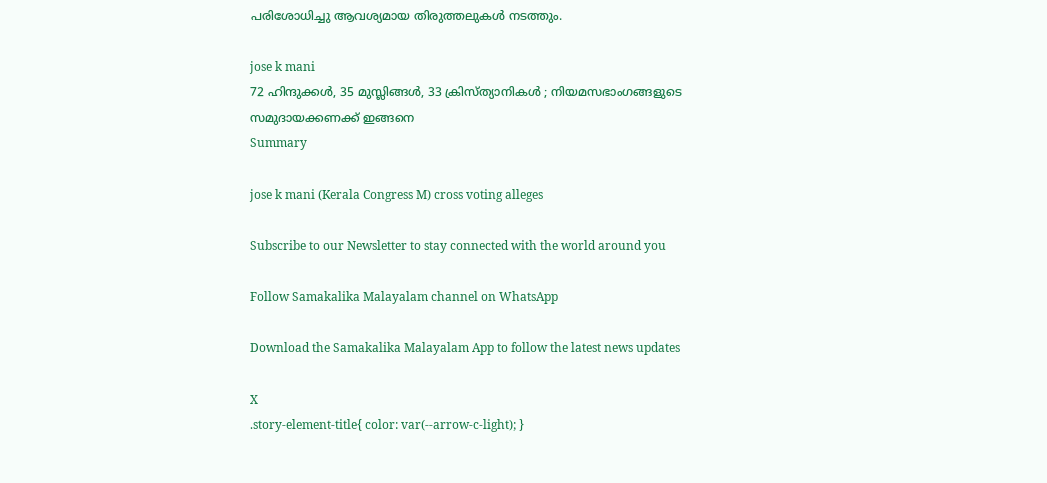പരിശോധിച്ചു ആവശ്യമായ തിരുത്തലുകൾ നടത്തും.

jose k mani
72 ഹിന്ദുക്കള്‍, 35 മുസ്ലിങ്ങള്‍, 33 ക്രിസ്ത്യാനികള്‍ ; നിയമസഭാംഗങ്ങളുടെ സമുദായക്കണക്ക് ഇങ്ങനെ
Summary

jose k mani (Kerala Congress M) cross voting alleges

Subscribe to our Newsletter to stay connected with the world around you

Follow Samakalika Malayalam channel on WhatsApp

Download the Samakalika Malayalam App to follow the latest news updates

X
.story-element-title{ color: var(--arrow-c-light); }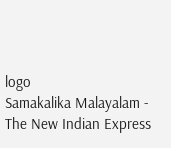logo
Samakalika Malayalam - The New Indian Express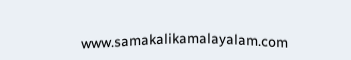www.samakalikamalayalam.com